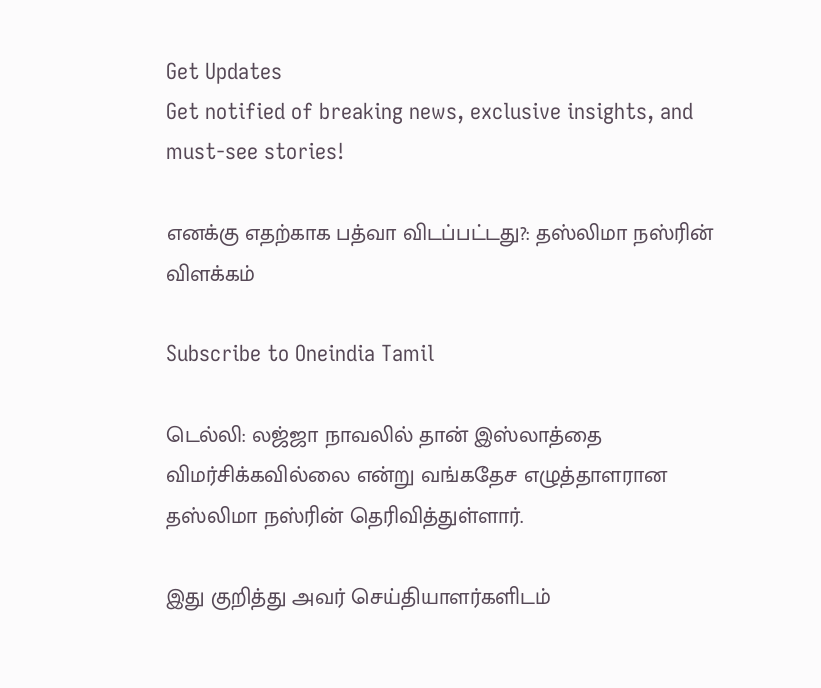Get Updates
Get notified of breaking news, exclusive insights, and must-see stories!

எனக்கு எதற்காக பத்வா விடப்பட்டது?: தஸ்லிமா நஸ்ரின் விளக்கம்

Subscribe to Oneindia Tamil

டெல்லி: லஜ்ஜா நாவலில் தான் இஸ்லாத்தை விமர்சிக்கவில்லை என்று வங்கதேச எழுத்தாளரான தஸ்லிமா நஸ்ரின் தெரிவித்துள்ளார்.

இது குறித்து அவர் செய்தியாளர்களிடம்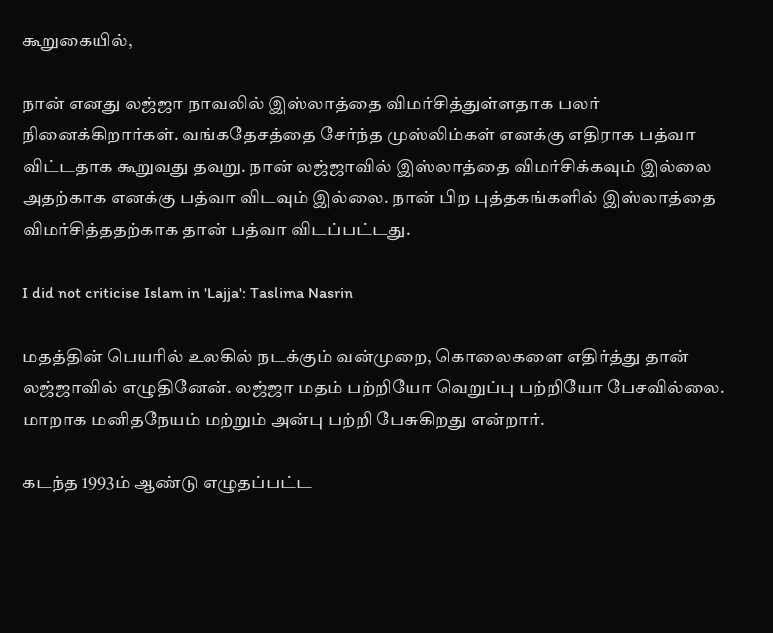கூறுகையில்,

நான் எனது லஜ்ஜா நாவலில் இஸ்லாத்தை விமர்சித்துள்ளதாக பலர் நினைக்கிறார்கள். வங்கதேசத்தை சேர்ந்த முஸ்லிம்கள் எனக்கு எதிராக பத்வா விட்டதாக கூறுவது தவறு. நான் லஜ்ஜாவில் இஸ்லாத்தை விமர்சிக்கவும் இல்லை அதற்காக எனக்கு பத்வா விடவும் இல்லை. நான் பிற புத்தகங்களில் இஸ்லாத்தை விமர்சித்ததற்காக தான் பத்வா விடப்பட்டது.

I did not criticise Islam in 'Lajja': Taslima Nasrin

மதத்தின் பெயரில் உலகில் நடக்கும் வன்முறை, கொலைகளை எதிர்த்து தான் லஜ்ஜாவில் எழுதினேன். லஜ்ஜா மதம் பற்றியோ வெறுப்பு பற்றியோ பேசவில்லை. மாறாக மனிதநேயம் மற்றும் அன்பு பற்றி பேசுகிறது என்றார்.

கடந்த 1993ம் ஆண்டு எழுதப்பட்ட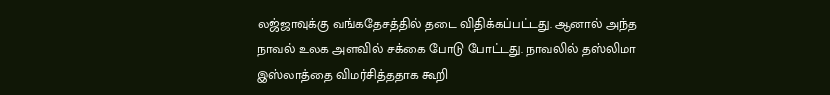லஜ்ஜாவுக்கு வங்கதேசத்தில் தடை விதிக்கப்பட்டது. ஆனால் அந்த நாவல் உலக அளவில் சக்கை போடு போட்டது. நாவலில் தஸ்லிமா இஸ்லாத்தை விமர்சித்ததாக கூறி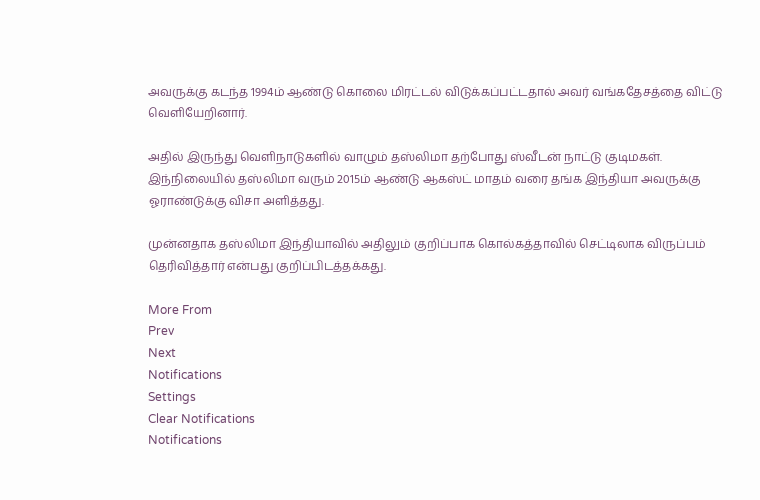அவருக்கு கடந்த 1994ம் ஆண்டு கொலை மிரட்டல் விடுக்கப்பட்டதால் அவர் வங்கதேசத்தை விட்டு வெளியேறினார்.

அதில் இருந்து வெளிநாடுகளில் வாழும் தஸ்லிமா தற்போது ஸ்வீடன் நாட்டு குடிமகள். இந்நிலையில் தஸ்லிமா வரும் 2015ம் ஆண்டு ஆகஸ்ட் மாதம் வரை தங்க இந்தியா அவருக்கு ஓராண்டுக்கு விசா அளித்தது.

முன்னதாக தஸ்லிமா இந்தியாவில் அதிலும் குறிப்பாக கொல்கத்தாவில் செட்டிலாக விருப்பம் தெரிவித்தார் என்பது குறிப்பிடத்தக்கது.

More From
Prev
Next
Notifications
Settings
Clear Notifications
Notifications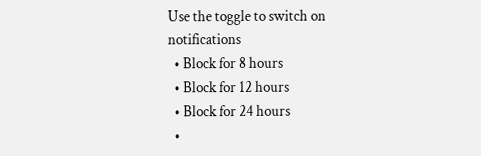Use the toggle to switch on notifications
  • Block for 8 hours
  • Block for 12 hours
  • Block for 24 hours
  •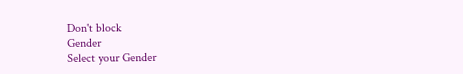Don't block
Gender
Select your Gender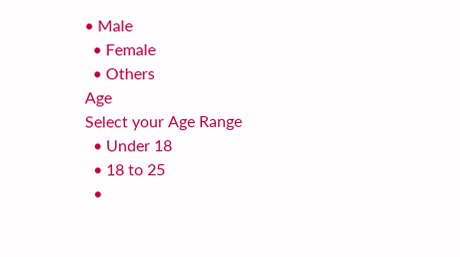• Male
  • Female
  • Others
Age
Select your Age Range
  • Under 18
  • 18 to 25
  •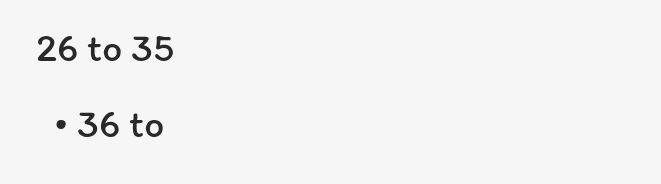26 to 35
  • 36 to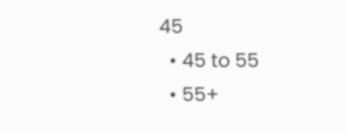45
  • 45 to 55
  • 55+